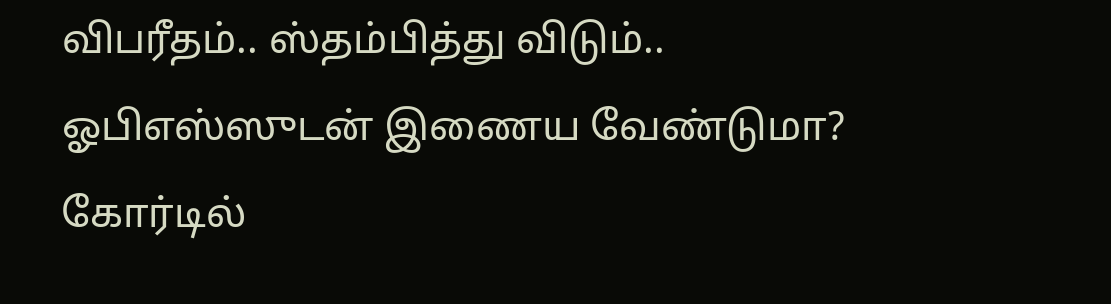விபரீதம்.. ஸ்தம்பித்து விடும்.. ஓபிஎஸ்ஸுடன் இணைய வேண்டுமா? கோர்டில்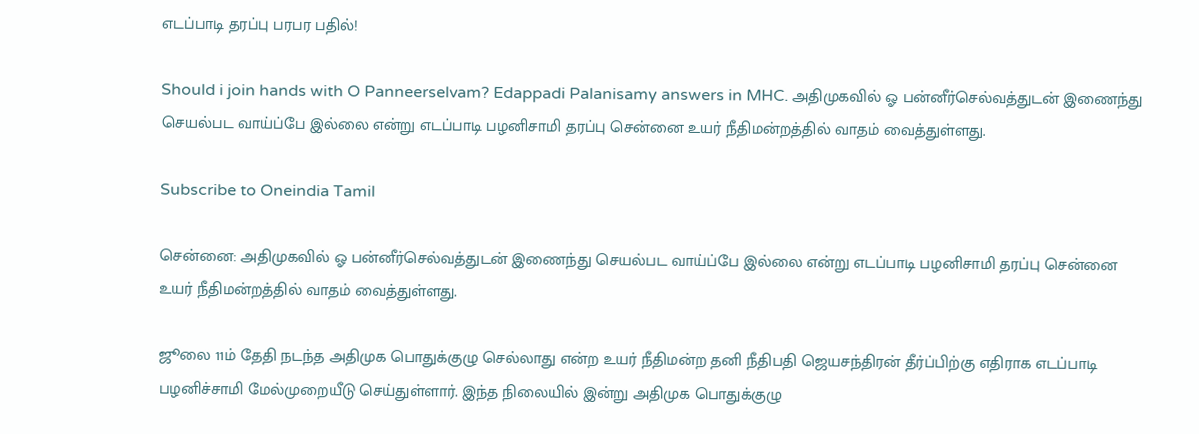எடப்பாடி தரப்பு பரபர பதில்!

Should i join hands with O Panneerselvam? Edappadi Palanisamy answers in MHC. அதிமுகவில் ஓ பன்னீர்செல்வத்துடன் இணைந்து செயல்பட வாய்ப்பே இல்லை என்று எடப்பாடி பழனிசாமி தரப்பு சென்னை உயர் நீதிமன்றத்தில் வாதம் வைத்துள்ளது.

Subscribe to Oneindia Tamil

சென்னை: அதிமுகவில் ஓ பன்னீர்செல்வத்துடன் இணைந்து செயல்பட வாய்ப்பே இல்லை என்று எடப்பாடி பழனிசாமி தரப்பு சென்னை உயர் நீதிமன்றத்தில் வாதம் வைத்துள்ளது.

ஜூலை 11ம் தேதி நடந்த அதிமுக பொதுக்குழு செல்லாது என்ற உயர் நீதிமன்ற தனி நீதிபதி ஜெயசந்திரன் தீர்ப்பிற்கு எதிராக எடப்பாடி பழனிச்சாமி மேல்முறையீடு செய்துள்ளார். இந்த நிலையில் இன்று அதிமுக பொதுக்குழு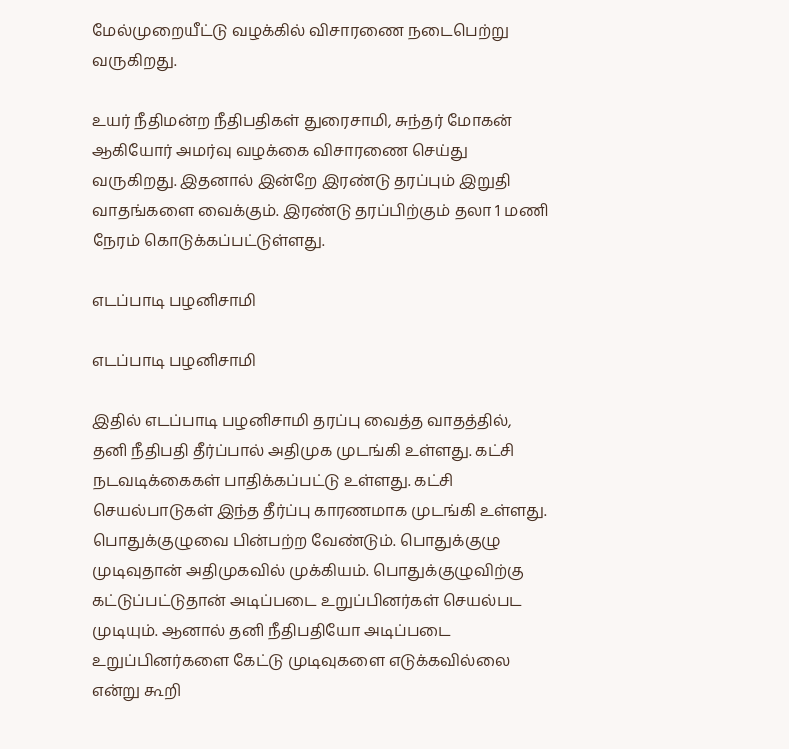மேல்முறையீட்டு வழக்கில் விசாரணை நடைபெற்று வருகிறது.

உயர் நீதிமன்ற நீதிபதிகள் துரைசாமி, சுந்தர் மோகன் ஆகியோர் அமர்வு வழக்கை விசாரணை செய்து வருகிறது. இதனால் இன்றே இரண்டு தரப்பும் இறுதி வாதங்களை வைக்கும். இரண்டு தரப்பிற்கும் தலா 1 மணி நேரம் கொடுக்கப்பட்டுள்ளது.

எடப்பாடி பழனிசாமி

எடப்பாடி பழனிசாமி

இதில் எடப்பாடி பழனிசாமி தரப்பு வைத்த வாதத்தில், தனி நீதிபதி தீர்ப்பால் அதிமுக முடங்கி உள்ளது. கட்சி நடவடிக்கைகள் பாதிக்கப்பட்டு உள்ளது. கட்சி செயல்பாடுகள் இந்த தீர்ப்பு காரணமாக முடங்கி உள்ளது. பொதுக்குழுவை பின்பற்ற வேண்டும். பொதுக்குழு முடிவுதான் அதிமுகவில் முக்கியம். பொதுக்குழுவிற்கு கட்டுப்பட்டுதான் அடிப்படை உறுப்பினர்கள் செயல்பட முடியும். ஆனால் தனி நீதிபதியோ அடிப்படை உறுப்பினர்களை கேட்டு முடிவுகளை எடுக்கவில்லை என்று கூறி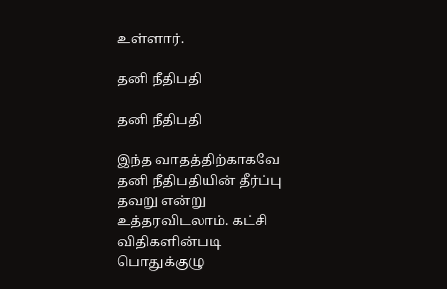உள்ளார்.

தனி நீதிபதி

தனி நீதிபதி

இந்த வாதத்திற்காகவே தனி நீதிபதியின் தீர்ப்பு தவறு என்று உத்தரவிடலாம். கட்சி விதிகளின்படி பொதுக்குழு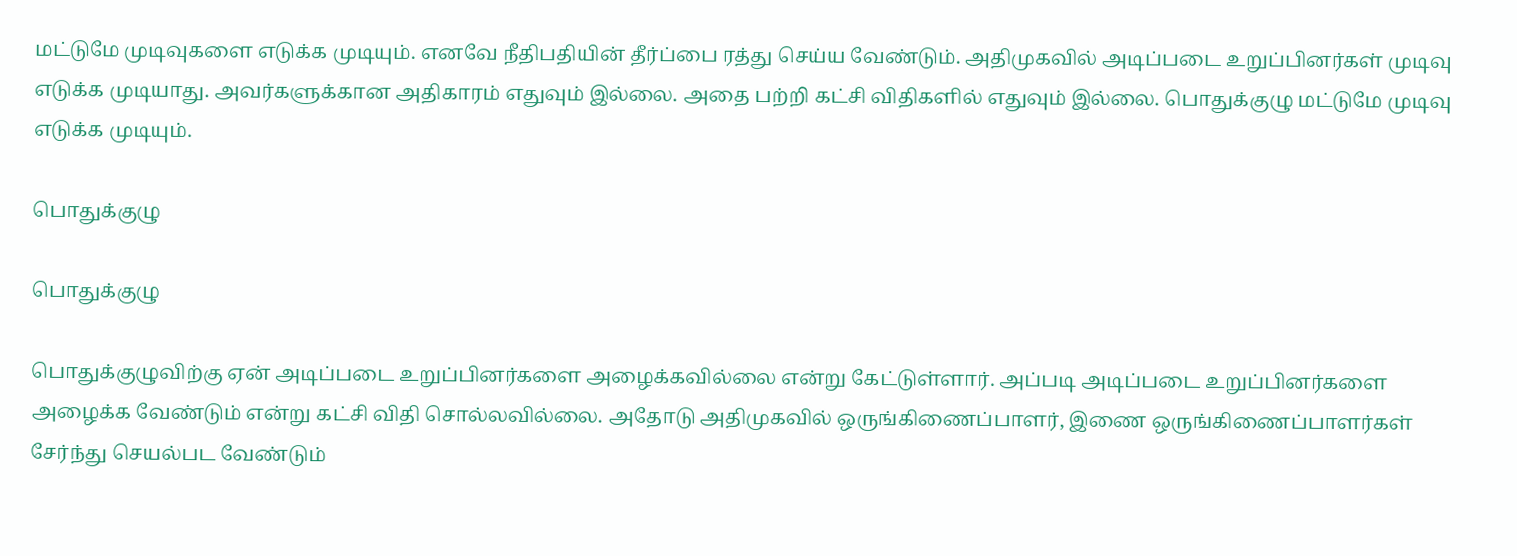மட்டுமே முடிவுகளை எடுக்க முடியும். எனவே நீதிபதியின் தீர்ப்பை ரத்து செய்ய வேண்டும். அதிமுகவில் அடிப்படை உறுப்பினர்கள் முடிவு எடுக்க முடியாது. அவர்களுக்கான அதிகாரம் எதுவும் இல்லை. அதை பற்றி கட்சி விதிகளில் எதுவும் இல்லை. பொதுக்குழு மட்டுமே முடிவு எடுக்க முடியும்.

பொதுக்குழு

பொதுக்குழு

பொதுக்குழுவிற்கு ஏன் அடிப்படை உறுப்பினர்களை அழைக்கவில்லை என்று கேட்டுள்ளார். அப்படி அடிப்படை உறுப்பினர்களை அழைக்க வேண்டும் என்று கட்சி விதி சொல்லவில்லை. அதோடு அதிமுகவில் ஒருங்கிணைப்பாளர், இணை ஒருங்கிணைப்பாளர்கள் சேர்ந்து செயல்பட வேண்டும்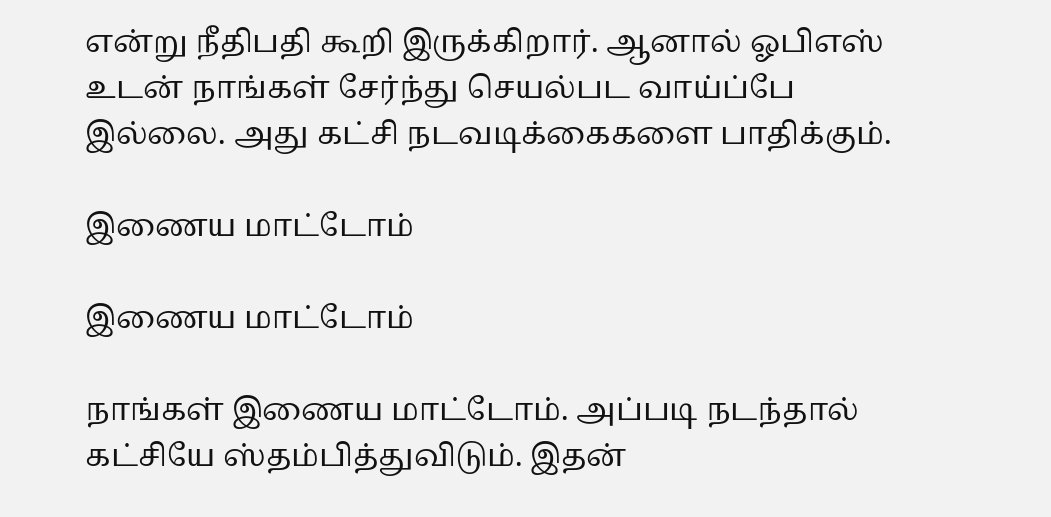என்று நீதிபதி கூறி இருக்கிறார். ஆனால் ஓபிஎஸ் உடன் நாங்கள் சேர்ந்து செயல்பட வாய்ப்பே இல்லை. அது கட்சி நடவடிக்கைகளை பாதிக்கும்.

இணைய மாட்டோம்

இணைய மாட்டோம்

நாங்கள் இணைய மாட்டோம். அப்படி நடந்தால் கட்சியே ஸ்தம்பித்துவிடும். இதன்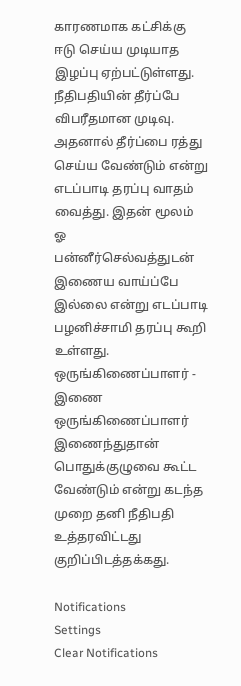காரணமாக கட்சிக்கு ஈடு செய்ய முடியாத இழப்பு ஏற்பட்டுள்ளது. நீதிபதியின் தீர்ப்பே விபரீதமான முடிவு. அதனால் தீர்ப்பை ரத்து செய்ய வேண்டும் என்று எடப்பாடி தரப்பு வாதம் வைத்து. இதன் மூலம் ஓ பன்னீர்செல்வத்துடன் இணைய வாய்ப்பே இல்லை என்று எடப்பாடி பழனிச்சாமி தரப்பு கூறி உள்ளது. ஒருங்கிணைப்பாளர் - இணை ஒருங்கிணைப்பாளர் இணைந்துதான் பொதுக்குழுவை கூட்ட வேண்டும் என்று கடந்த முறை தனி நீதிபதி உத்தரவிட்டது குறிப்பிடத்தக்கது.

Notifications
Settings
Clear Notifications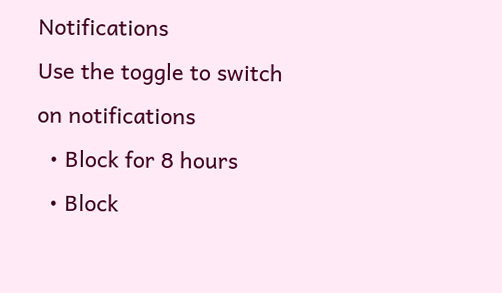Notifications
Use the toggle to switch on notifications
  • Block for 8 hours
  • Block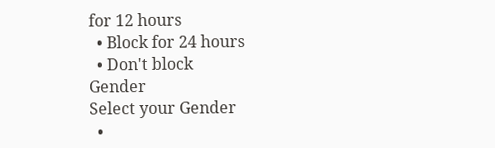for 12 hours
  • Block for 24 hours
  • Don't block
Gender
Select your Gender
  •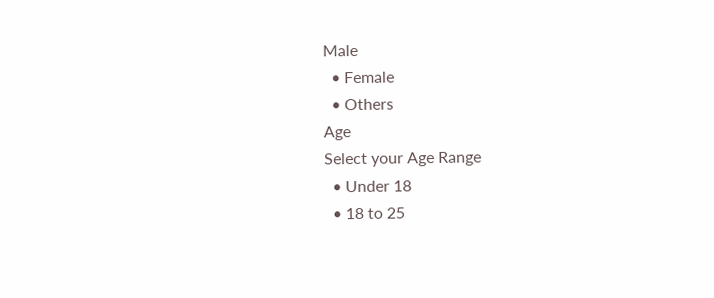Male
  • Female
  • Others
Age
Select your Age Range
  • Under 18
  • 18 to 25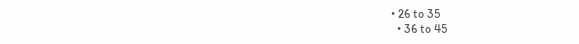• 26 to 35
  • 36 to 45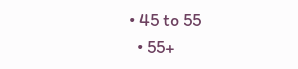• 45 to 55
  • 55+